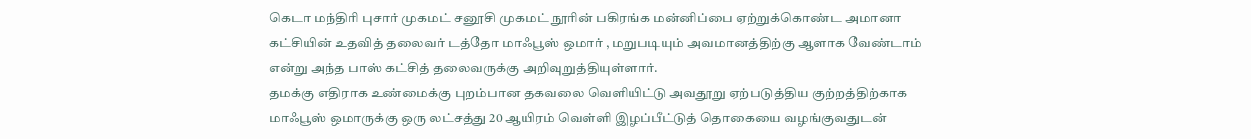கெடா மந்திரி புசார் முகமட் சனூசி முகமட் நூரின் பகிரங்க மன்னிப்பை ஏற்றுக்கொண்ட அமானா கட்சியின் உதவித் தலைவர் டத்தோ மாஃபூஸ் ஒமார் , மறுபடியும் அவமானத்திற்கு ஆளாக வேண்டாம் என்று அந்த பாஸ் கட்சித் தலைவருக்கு அறிவுறுத்தியுள்ளார்.
தமக்கு எதிராக உண்மைக்கு புறம்பான தகவலை வெளியிட்டு அவதூறு ஏற்படுத்திய குற்றத்திற்காக மாஃபூஸ் ஒமாருக்கு ஒரு லட்சத்து 20 ஆயிரம் வெள்ளி இழப்பீட்டுத் தொகையை வழங்குவதுடன்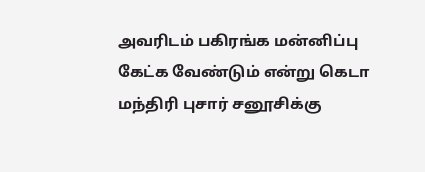அவரிடம் பகிரங்க மன்னிப்பு கேட்க வேண்டும் என்று கெடா மந்திரி புசார் சனூசிக்கு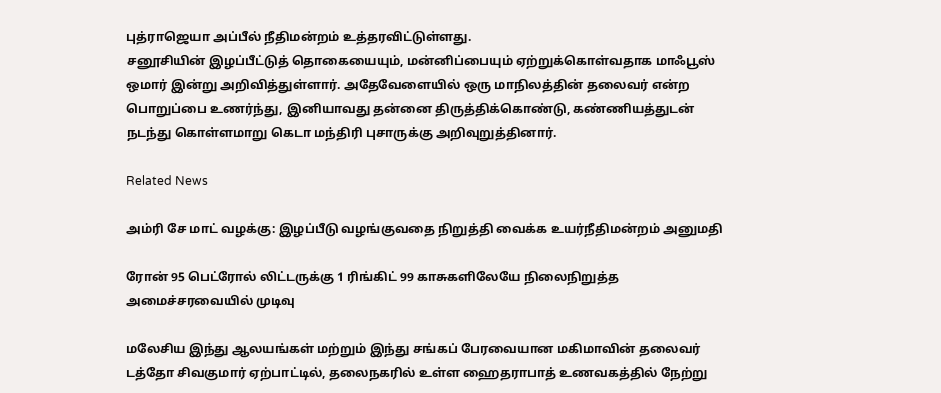புத்ராஜெயா அப்பீல் நீதிமன்றம் உத்தரவிட்டுள்ளது.
சனூசியின் இழப்பீட்டுத் தொகையையும், மன்னிப்பையும் ஏற்றுக்கொள்வதாக மாஃபூஸ் ஒமார் இன்று அறிவித்துள்ளார். அதேவேளையில் ஒரு மாநிலத்தின் தலைவர் என்ற பொறுப்பை உணர்ந்து, இனியாவது தன்னை திருத்திக்கொண்டு, கண்ணியத்துடன் நடந்து கொள்ளமாறு கெடா மந்திரி புசாருக்கு அறிவுறுத்தினார்.

Related News

அம்ரி சே மாட் வழக்கு: இழப்பீடு வழங்குவதை நிறுத்தி வைக்க உயர்நீதிமன்றம் அனுமதி

ரோன் 95 பெட்ரோல் லிட்டருக்கு 1 ரிங்கிட் 99 காசுகளிலேயே நிலைநிறுத்த அமைச்சரவையில் முடிவு

மலேசிய இந்து ஆலயங்கள் மற்றும் இந்து சங்கப் பேரவையான மகிமாவின் தலைவர் டத்தோ சிவகுமார் ஏற்பாட்டில், தலைநகரில் உள்ள ஹைதராபாத் உணவகத்தில் நேற்று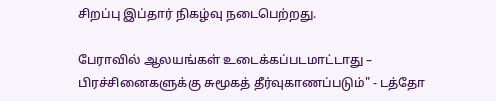சிறப்பு இப்தார் நிகழ்வு நடைபெற்றது.

பேராவில் ஆலயங்கள் உடைக்கப்படமாட்டாது – பிரச்சினைகளுக்கு சுமூகத் தீர்வுகாணப்படும்" - டத்தோ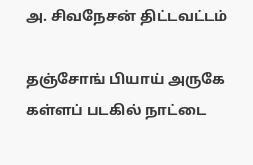அ. சிவநேசன் திட்டவட்டம்

தஞ்சோங் பியாய் அருகே கள்ளப் படகில் நாட்டை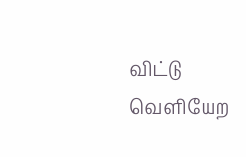விட்டு வெளியேற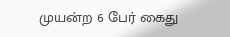முயன்ற 6 பேர் கைது